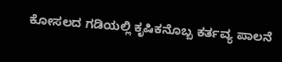ಕೋಸಲದ ಗಡಿಯಲ್ಲಿ ಕೃಷಿಕನೊಬ್ಬ ಕರ್ತವ್ಯ ಪಾಲನೆ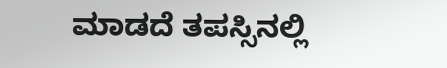ಮಾಡದೆ ತಪಸ್ಸಿನಲ್ಲಿ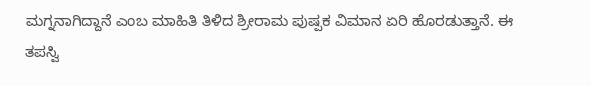ಮಗ್ನನಾಗಿದ್ದಾನೆ ಎಂಬ ಮಾಹಿತಿ ತಿಳಿದ ಶ್ರೀರಾಮ ಪುಷ್ಪಕ ವಿಮಾನ ಏರಿ ಹೊರಡುತ್ತಾನೆ. ಈ ತಪಸ್ವಿ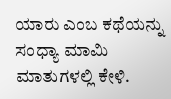ಯಾರು ಎಂಬ ಕಥೆಯನ್ನು ಸಂಧ್ಯಾ ಮಾಮಿ ಮಾತುಗಳಲ್ಲಿ ಕೇಳಿ.